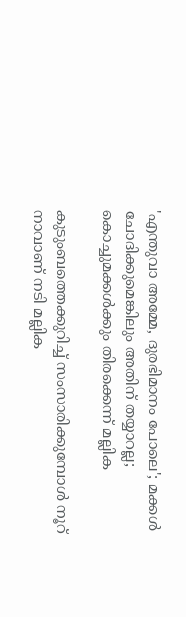'എന്തുവാ അമ്മേ, ദുരഭിമാനം പോലെ'; മക്കൾ ചോദിക്കുമെങ്കിലും അതിന് തയ്യാറല്ല; കൊച്ചുമക്കൾക്കും തിരക്കെന്ന് മല്ലിക

കുടുംബത്തെക്കുറിച്ച് സംസാരിക്കുമ്പോൾ നൂറ് നാവാണ് നടി മല്ലിക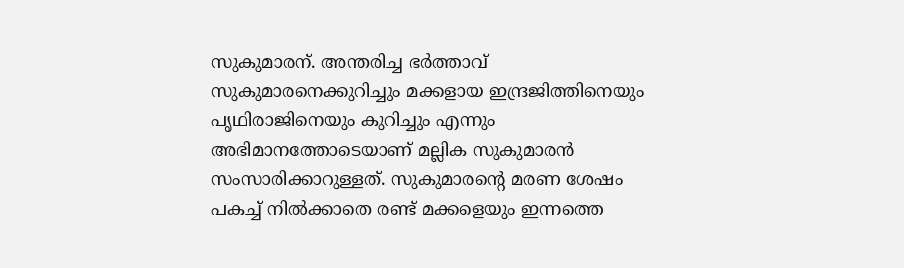സുകുമാരന്. അന്തരിച്ച ഭർത്താവ് സുകുമാരനെക്കുറിച്ചും മക്കളായ ഇന്ദ്രജിത്തിനെയും പൃഥിരാജിനെയും കുറിച്ചും എന്നും അഭിമാനത്തോടെയാണ് മല്ലിക സുകുമാരൻ സംസാരിക്കാറുള്ളത്. സുകുമാരന്റെ മരണ ശേഷം പകച്ച് നിൽക്കാതെ രണ്ട് മക്കളെയും ഇന്നത്തെ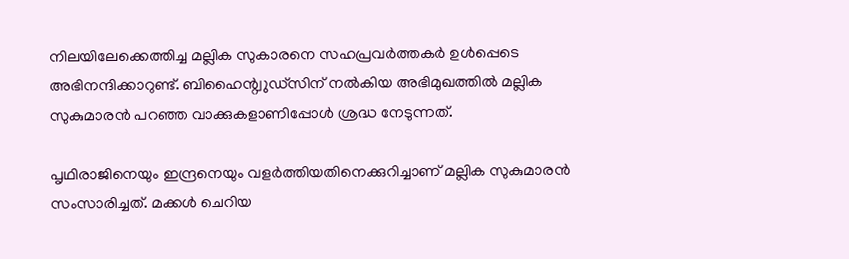നിലയിലേക്കെത്തിച്ച മല്ലിക സുകാരനെ സഹപ്രവർത്തകർ ഉൾപ്പെടെ അഭിനന്ദിക്കാറുണ്ട്. ബിഹൈന്റ്വുഡ്സിന് നൽകിയ അഭിമുഖത്തിൽ മല്ലിക സുകുമാരൻ പറഞ്ഞ വാക്കുകളാണിപ്പോൾ ശ്രദ്ധ നേടുന്നത്.

പൃഥിരാജിനെയും ഇന്ദ്രനെയും വളർത്തിയതിനെക്കുറിച്ചാണ് മല്ലിക സുകുമാരൻ സംസാരിച്ചത്. മക്കൾ ചെറിയ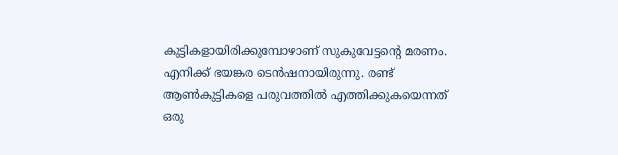കുട്ടികളായിരിക്കുമ്പോഴാണ് സുകുവേട്ടന്റെ മരണം. എനിക്ക് ഭയങ്കര ടെൻഷനായിരുന്നു. രണ്ട് ആൺകുട്ടികളെ പരുവത്തിൽ എത്തിക്കുകയെന്നത് ഒരു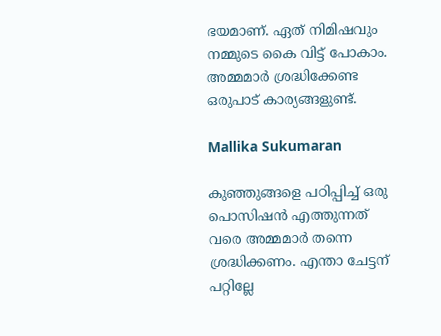ഭയമാണ്. ഏത് നിമിഷവും നമ്മുടെ കൈ വിട്ട് പോകാം. അമ്മമാർ ശ്രദ്ധിക്കേണ്ട ഒരുപാട് കാര്യങ്ങളുണ്ട്.

Mallika Sukumaran

കുഞ്ഞുങ്ങളെ പഠിപ്പിച്ച് ഒരു പൊസിഷൻ എത്തുന്നത് വരെ അമ്മമാർ തന്നെ ശ്രദ്ധിക്കണം. എന്താ ചേട്ടന് പറ്റില്ലേ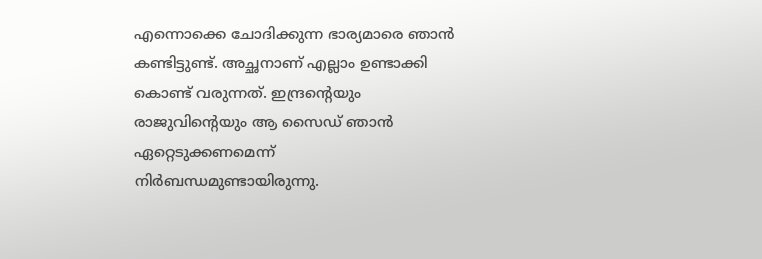എന്നൊക്കെ ചോദിക്കുന്ന ഭാര്യമാരെ ഞാൻ കണ്ടിട്ടുണ്ട്. അച്ഛനാണ് എല്ലാം ഉണ്ടാക്കി കൊണ്ട് വരുന്നത്. ഇന്ദ്രന്റെയും രാജുവിന്റെയും ആ സൈഡ് ഞാൻ ഏറ്റെ‌ടുക്കണമെന്ന് നിർബന്ധമുണ്ടായിരുന്നു.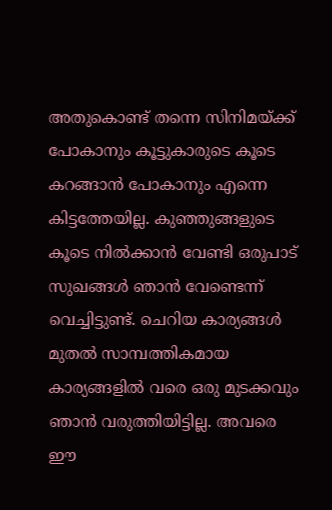അതുകൊണ്ട് തന്നെ സിനിമയ്ക്ക് പോകാനും കൂട്ടുകാരുടെ കൂടെ കറങ്ങാൻ പോകാനും എന്നെ കിട്ടത്തേയില്ല. കുഞ്ഞുങ്ങളുടെ കൂടെ നിൽക്കാൻ വേണ്ടി ഒരുപാട് സുഖങ്ങൾ ഞാൻ വേണ്ടെന്ന് വെച്ചിട്ടുണ്ട്. ചെറിയ കാര്യങ്ങൾ മുതൽ സാമ്പത്തികമായ കാര്യങ്ങളിൽ വരെ ഒരു മുടക്കവും ഞാൻ വരുത്തിയിട്ടില്ല. അവരെ ഈ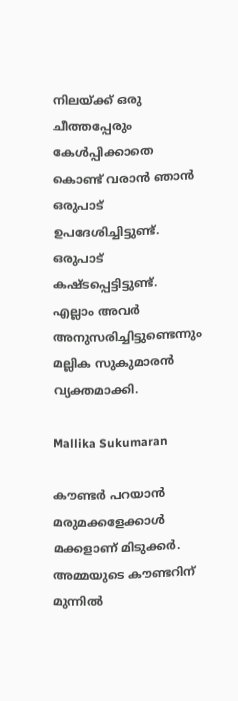നിലയ്ക്ക് ഒരു ചീത്തപ്പേരും കേൾപ്പിക്കാതെ കൊണ്ട് വരാൻ ഞാൻ ഒരുപാട് ഉപദേശിച്ചിട്ടുണ്ട്. ഒരുപാട് കഷ്ടപ്പെട്ടിട്ടുണ്ട്. എല്ലാം അവർ അനുസരിച്ചിട്ടുണ്ടെന്നും മല്ലിക സുകുമാരൻ വ്യക്തമാക്കി.

Mallika Sukumaran

കൗണ്ടർ പറയാൻ മരുമക്കളേക്കാൾ മക്കളാണ് മിടുക്കർ. അമ്മയുടെ കൗണ്ടറിന് മുന്നിൽ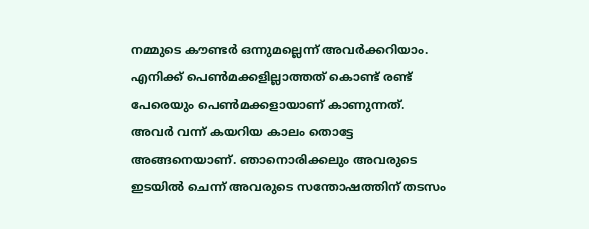നമ്മുടെ കൗണ്ടർ ഒന്നുമല്ലെന്ന് അവർക്കറിയാം. എനിക്ക് പെൺമക്കളില്ലാത്തത് കൊണ്ട് രണ്ട് പേരെയും പെൺമക്കളായാണ് കാണുന്നത്. അവർ വന്ന് കയറിയ കാലം തൊട്ടേ അങ്ങനെയാണ്. ഞാനൊരിക്കലും അവരുടെ ഇടയിൽ ചെന്ന് അവരുടെ സന്തോഷത്തിന് തടസം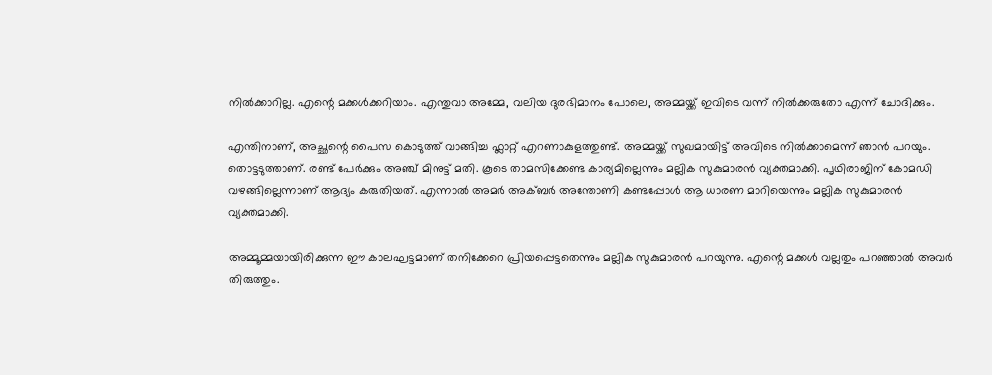നിൽക്കാറില്ല. എന്റെ മക്കൾക്കറിയാം. എന്തുവാ അമ്മേ, വലിയ ദുരഭിമാനം പോലെ, അമ്മയ്ക്ക് ഇവിടെ വന്ന് നിൽക്കരുതോ എന്ന് ചോദിക്കും.

എന്തിനാണ്, അച്ഛന്റെ പൈസ കൊടുത്ത് വാങ്ങിച്ച ഫ്ലാറ്റ് എറണാകുളത്തുണ്ട്. അമ്മയ്ക്ക് സുഖമായിട്ട് അവിടെ നിൽക്കാമെന്ന് ഞാൻ പറയും. തൊട്ടടുത്താണ്. രണ്ട് പേർക്കും അഞ്ച് മിനുട്ട് മതി. കൂടെ താമസിക്കേണ്ട കാര്യമില്ലെന്നും മല്ലിക സുകുമാരൻ വ്യക്തമാക്കി. പൃഥിരാജിന് കോമഡി വഴങ്ങില്ലെന്നാണ് ആദ്യം കരുതിയത്. എന്നാൽ അമർ അക്ബർ അന്തോണി കണ്ട‌പ്പോൾ ആ ധാരണ മാറിയെന്നും മല്ലിക സുകുമാരൻ വ്യക്തമാക്കി.

അമ്മൂമ്മയായിരിക്കുന്ന ഈ കാലഘട്ടമാണ് തനിക്കേറെ പ്രിയപ്പെട്ടതെന്നും മല്ലിക സുകുമാരൻ പറയുന്നു. എന്റെ മക്കൾ വല്ലതും പറഞ്ഞാൽ അവർ തിരുത്തും.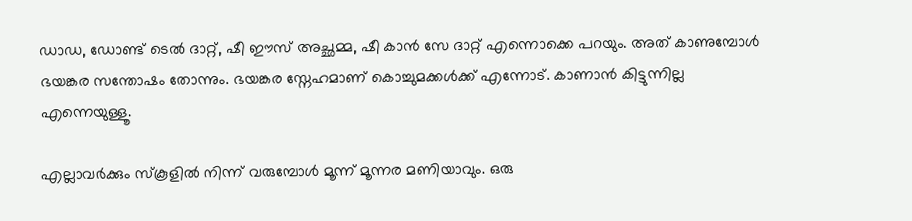ഡാഡ, ഡോണ്ട് ടെൽ ദാറ്റ്, ഷീ ഈസ് അച്ഛമ്മ, ഷീ കാൻ സേ ദാറ്റ് എന്നൊക്കെ പറയും. അത് കാണുമ്പോൾ ഭയങ്കര സന്തോഷം തോന്നും. ഭയങ്കര സ്നേഹമാണ് കൊച്ചുമക്കൾക്ക് എന്നോട്. കാണാൻ കിട്ടുന്നില്ല എന്നെയുള്ളൂ.

എല്ലാവർക്കും സ്കൂളിൽ നിന്ന് വരുമ്പോൾ മൂന്ന് മൂന്നര മണിയാവും. ഒരു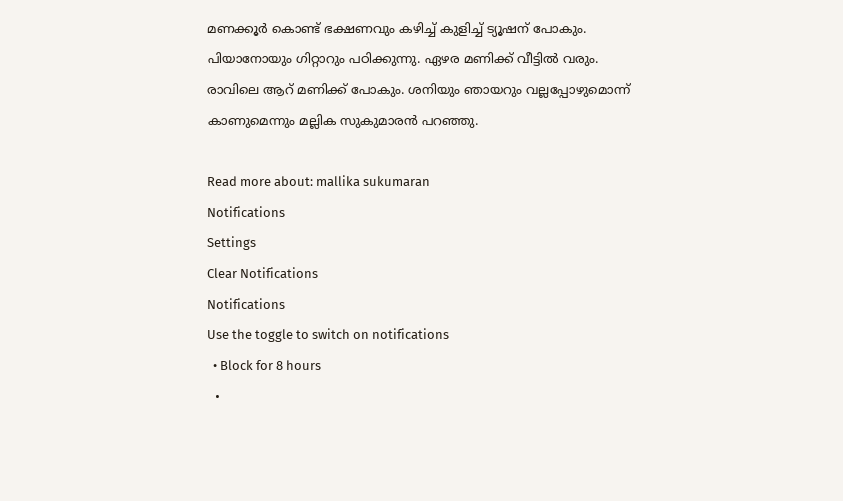മണക്കൂർ കൊണ്ട് ഭക്ഷണവും കഴിച്ച് കുളിച്ച് ട്യൂഷന് പോകും. പിയാനോയും ഗിറ്റാറും പഠിക്കുന്നു. ഏഴര മണിക്ക് വീട്ടിൽ വരും. രാവിലെ ആറ് മണിക്ക് പോകും. ശനിയും ഞായറും വല്ലപ്പോഴുമൊന്ന് കാണുമെന്നും മല്ലിക സുകുമാരൻ പറഞ്ഞു.

Read more about: mallika sukumaran
Notifications
Settings
Clear Notifications
Notifications
Use the toggle to switch on notifications
  • Block for 8 hours
  •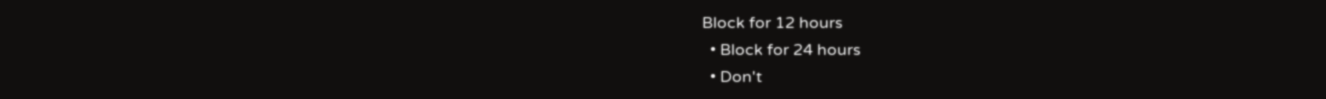Block for 12 hours
  • Block for 24 hours
  • Don't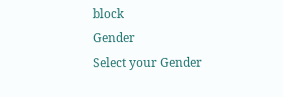block
Gender
Select your Gender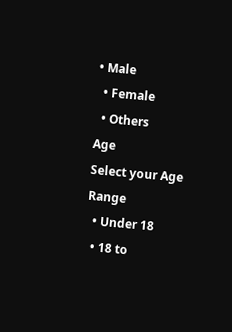• Male
  • Female
  • Others
Age
Select your Age Range
  • Under 18
  • 18 to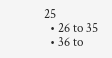25
  • 26 to 35
  • 36 to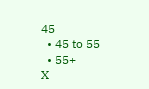45
  • 45 to 55
  • 55+
X